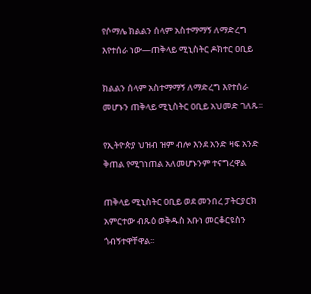የሶማሌ ክልልን ሰላም አስተማማኝ ለማድረግ እየተሰራ ነው—ጠቅላይ ሚኒስትር ዶክተር ዐቢይ

ክልልን ሰላም አስተማማኝ ለማድረግ እየተሰራ መሆኑን ጠቅላይ ሚኒስትር ዐቢይ አህመድ ገለጹ፡፡

የኢትዮጵያ ህዝብ ዝም ብሎ እንደ አንድ ዛፍ አንድ ቅጠል የሚገነጠል አለመሆኑንም ተናግረዋል

ጠቅላይ ሚኒስትር ዐቢይ ወደ መንበረ ፓትርያርክ አምርተው ብጹዕ ወቅዱስ አቡነ መርቆርዩስን ጎብኝተዋቸዋል፡፡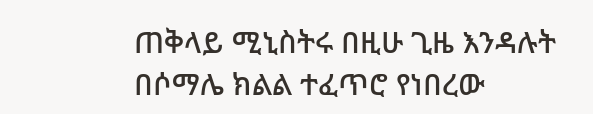ጠቅላይ ሚኒስትሩ በዚሁ ጊዜ እንዳሉት በሶማሌ ክልል ተፈጥሮ የነበረው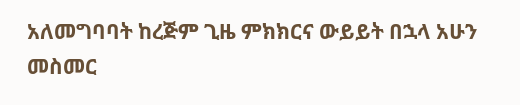አለመግባባት ከረጅም ጊዜ ምክክርና ውይይት በኋላ አሁን መስመር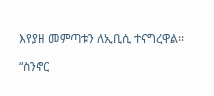እየያዘ መምጣቱን ለኢቢሲ ተናግረዋል፡፡

“ስንኖር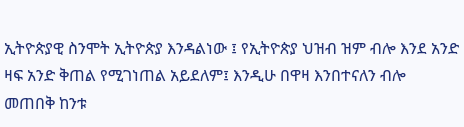ኢትዮጵያዊ ስንሞት ኢትዮጵያ እንዳልነው ፤ የኢትዮጵያ ህዝብ ዝም ብሎ እንደ አንድ ዛፍ አንድ ቅጠል የሚገነጠል አይደለም፤ እንዲሁ በዋዛ እንበተናለን ብሎ መጠበቅ ከንቱ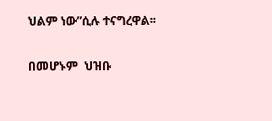ህልም ነው”ሲሉ ተናግረዋል፡፡

በመሆኑም  ህዝቡ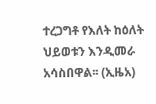ተረጋግቶ የእለት ከዕለት ህይወቱን እንዲመራ አሳስበዋል፡፡ (ኢዜአ)